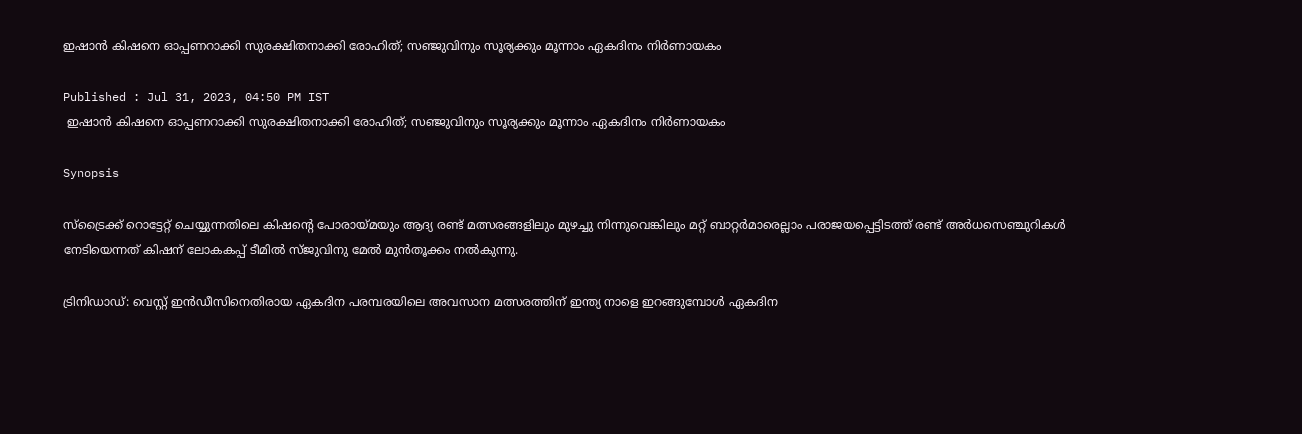ഇഷാന്‍ കിഷനെ ഓപ്പണറാക്കി സുരക്ഷിതനാക്കി രോഹിത്; സഞ്ജുവിനും സൂര്യക്കും മൂന്നാം ഏകദിനം നിര്‍ണായകം

Published : Jul 31, 2023, 04:50 PM IST
 ഇഷാന്‍ കിഷനെ ഓപ്പണറാക്കി സുരക്ഷിതനാക്കി രോഹിത്; സഞ്ജുവിനും സൂര്യക്കും മൂന്നാം ഏകദിനം നിര്‍ണായകം

Synopsis

സ്ട്രൈക്ക് റൊട്ടേറ്റ് ചെയ്യുന്നതിലെ കിഷന്‍റെ പോരായ്മയും ആദ്യ രണ്ട് മത്സരങ്ങളിലും മുഴച്ചു നിന്നുവെങ്കിലും മറ്റ് ബാറ്റര്‍മാരെല്ലാം പരാജയപ്പെട്ടിടത്ത് രണ്ട് അര്‍ധസെഞ്ചുറികള്‍ നേടിയെന്നത് കിഷന് ലോകകപ്പ് ടീമില്‍ സ‍്ജുവിനു മേല്‍ മുന്‍തൂക്കം നല്‍കുന്നു.

ട്രിനിഡാഡ്: വെസ്റ്റ് ഇന്‍ഡീസിനെതിരായ ഏകദിന പരമ്പരയിലെ അവസാന മത്സരത്തിന് ഇന്ത്യ നാളെ ഇറങ്ങുമ്പോള്‍ ഏകദിന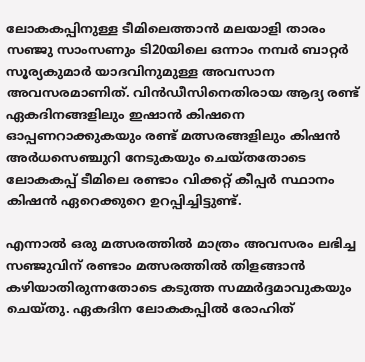ലോകകപ്പിനുള്ള ടീമിലെത്താന്‍ മലയാളി താരം സ‍ഞ്ജു സാംസണും ടി20യിലെ ഒന്നാം നമ്പര്‍ ബാറ്റര്‍ സൂര്യകുമാര്‍ യാദവിനുമുള്ള അവസാന അവസരമാണിത്. വിന്‍ഡീസിനെതിരായ ആദ്യ രണ്ട് ഏകദിനങ്ങളിലും ഇഷാന്‍ കിഷനെ ഓപ്പണറാക്കുകയും രണ്ട് മത്സരങ്ങളിലും കിഷന്‍ അര്‍ധസെഞ്ചുറി നേടുകയും ചെയ്തതോടെ ലോകകപ്പ് ടീമിലെ രണ്ടാം വിക്കറ്റ് കീപ്പര്‍ സ്ഥാനം കിഷന്‍ ഏറെക്കുറെ ഉറപ്പിച്ചിട്ടുണ്ട്.

എന്നാല്‍ ഒരു മത്സരത്തില്‍ മാത്രം അവസരം ലഭിച്ച സഞ്ജുവിന് രണ്ടാം മത്സരത്തില്‍ തിളങ്ങാന്‍ കഴിയാതിരുന്നതോടെ കടുത്ത സമ്മര്‍ദ്ദമാവുകയും ചെയ്തു. ഏകദിന ലോകകപ്പില്‍ രോഹിത്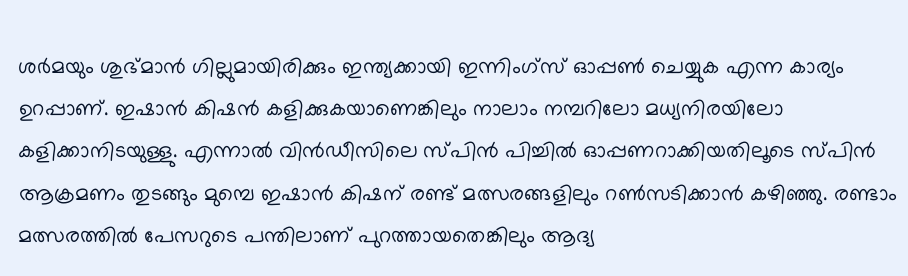ശര്‍മയും ശുഭ്മാന്‍ ഗില്ലുമായിരിക്കും ഇന്ത്യക്കായി ഇന്നിംഗ്സ് ഓപ്പണ്‍ ചെയ്യുക എന്ന കാര്യം ഉറപ്പാണ്. ഇഷാന്‍ കിഷന്‍ കളിക്കുകയാണെങ്കിലും നാലാം നമ്പറിലോ മധ്യനിരയിലോ കളിക്കാനിടയുള്ളു. എന്നാല്‍ വിന്‍ഡീസിലെ സ്പിന്‍ പിച്ചില്‍ ഓപ്പണറാക്കിയതിലൂടെ സ്പിന്‍ ആക്രമണം തുടങ്ങും മുമ്പെ ഇഷാന്‍ കിഷന് രണ്ട് മത്സരങ്ങളിലും റണ്‍സടിക്കാന്‍ കഴിഞ്ഞു. രണ്ടാം മത്സരത്തില്‍ പേസറുടെ പന്തിലാണ് പുറത്തായതെങ്കിലും ആദ്യ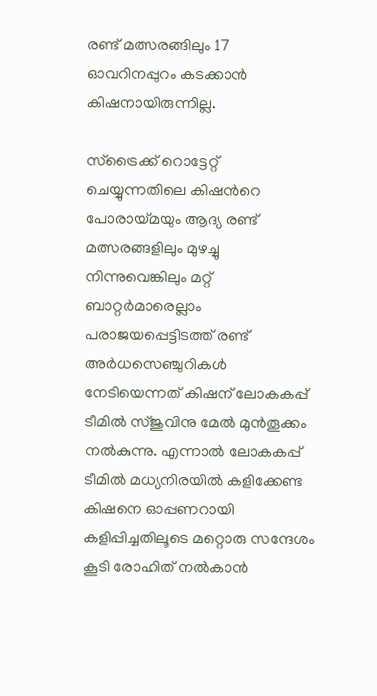രണ്ട് മത്സരങ്ങിലും 17 ഓവറിനപ്പുറം കടക്കാന്‍ കിഷനായിരുന്നില്ല.

സ്ട്രൈക്ക് റൊട്ടേറ്റ് ചെയ്യുന്നതിലെ കിഷന്‍റെ പോരായ്മയും ആദ്യ രണ്ട് മത്സരങ്ങളിലും മുഴച്ചു നിന്നുവെങ്കിലും മറ്റ് ബാറ്റര്‍മാരെല്ലാം പരാജയപ്പെട്ടിടത്ത് രണ്ട് അര്‍ധസെഞ്ചുറികള്‍ നേടിയെന്നത് കിഷന് ലോകകപ്പ് ടീമില്‍ സ‍്ജുവിനു മേല്‍ മുന്‍തൂക്കം നല്‍കുന്നു. എന്നാല്‍ ലോകകപ്പ് ടീമില്‍ മധ്യനിരയില്‍ കളിക്കേണ്ട കിഷനെ ഓപ്പണറായി കളിപ്പിച്ചതിലൂടെ മറ്റൊരു സന്ദേശം കൂടി രോഹിത് നല്‍കാന്‍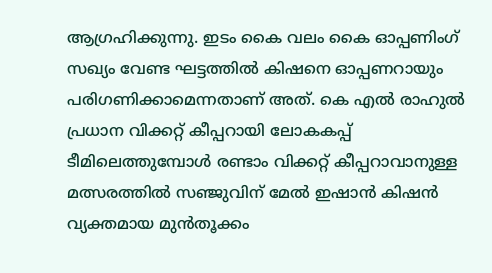ആഗ്രഹിക്കുന്നു. ഇടം കൈ വലം കൈ ഓപ്പണിംഗ് സഖ്യം വേണ്ട ഘട്ടത്തില്‍ കിഷനെ ഓപ്പണറായും പരിഗണിക്കാമെന്നതാണ് അത്. കെ എല്‍ രാഹുല്‍ പ്രധാന വിക്കറ്റ് കീപ്പറായി ലോകകപ്പ് ടീമിലെത്തുമ്പോള്‍ രണ്ടാം വിക്കറ്റ് കീപ്പറാവാനുള്ള മത്സരത്തില്‍ സഞ്ജുവിന് മേല്‍ ഇഷാന്‍ കിഷന്‍ വ്യക്തമായ മുന്‍തൂക്കം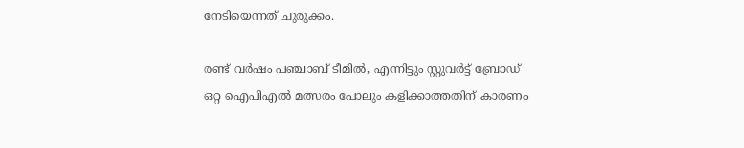നേടിയെന്നത് ചുരുക്കം.

രണ്ട് വര്‍ഷം പഞ്ചാബ് ടീമില്‍, എന്നിട്ടും സ്റ്റുവര്‍ട്ട് ബ്രോഡ് ഒറ്റ ഐപിഎല്‍ മത്സരം പോലും കളിക്കാത്തതിന് കാരണം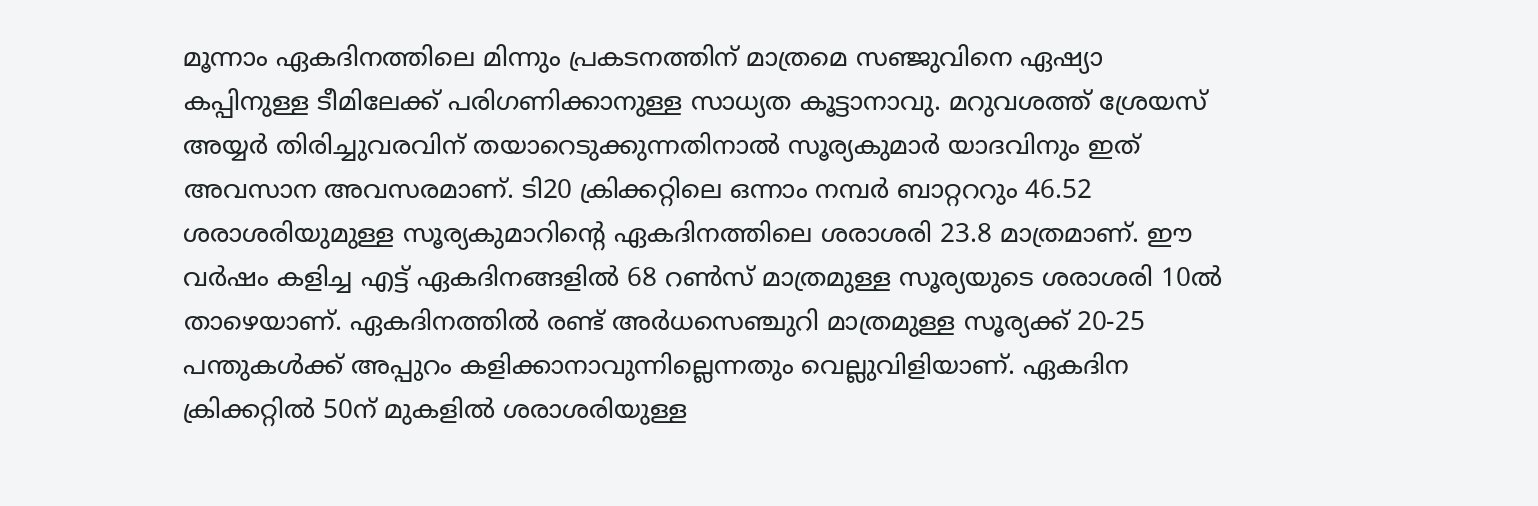മൂന്നാം ഏകദിനത്തിലെ മിന്നും പ്രകടനത്തിന് മാത്രമെ സഞ്ജുവിനെ ഏഷ്യാ കപ്പിനുള്ള ടീമിലേക്ക് പരിഗണിക്കാനുള്ള സാധ്യത കൂട്ടാനാവു. മറുവശത്ത് ശ്രേയസ് അയ്യര്‍ തിരിച്ചുവരവിന് തയാറെടുക്കുന്നതിനാല്‍ സൂര്യകുമാര്‍ യാദവിനും ഇത് അവസാന അവസരമാണ്. ടി20 ക്രിക്കറ്റിലെ ഒന്നാം നമ്പര്‍ ബാറ്റററും 46.52 ശരാശരിയുമുള്ള സൂര്യകുമാറിന്‍റെ ഏകദിനത്തിലെ ശരാശരി 23.8 മാത്രമാണ്. ഈ വര്‍ഷം കളിച്ച എട്ട് ഏകദിനങ്ങളില്‍ 68 റണ്‍സ് മാത്രമുള്ള സൂര്യയുടെ ശരാശരി 10ല്‍ താഴെയാണ്. ഏകദിനത്തില്‍ രണ്ട് അര്‍ധസെഞ്ചുറി മാത്രമുള്ള സൂര്യക്ക് 20-25 പന്തുകള്‍ക്ക് അപ്പുറം കളിക്കാനാവുന്നില്ലെന്നതും വെല്ലുവിളിയാണ്. ഏകദിന ക്രിക്കറ്റില്‍ 50ന് മുകളില്‍ ശരാശരിയുള്ള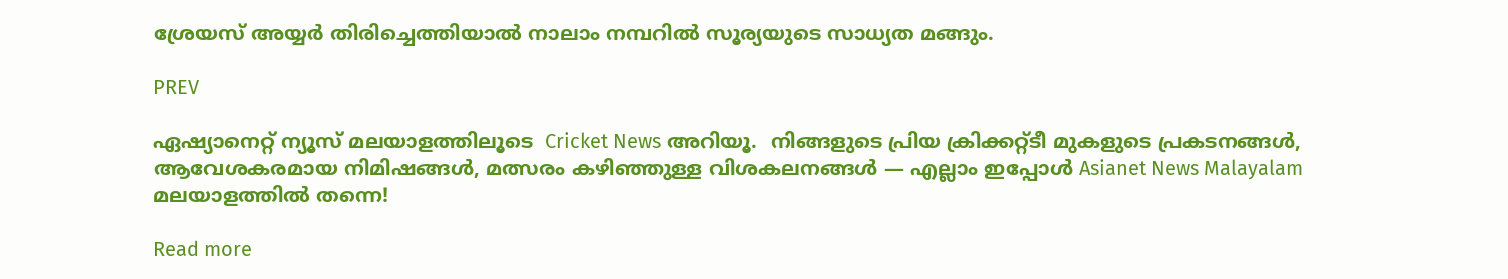ശ്രേയസ് അയ്യര്‍ തിരിച്ചെത്തിയാല്‍ നാലാം നമ്പറില്‍ സൂര്യയുടെ സാധ്യത മങ്ങും.

PREV

ഏഷ്യാനെറ്റ് ന്യൂസ് മലയാളത്തിലൂടെ  Cricket News അറിയൂ.  നിങ്ങളുടെ പ്രിയ ക്രിക്കറ്റ്ടീ മുകളുടെ പ്രകടനങ്ങൾ, ആവേശകരമായ നിമിഷങ്ങൾ, മത്സരം കഴിഞ്ഞുള്ള വിശകലനങ്ങൾ — എല്ലാം ഇപ്പോൾ Asianet News Malayalam മലയാളത്തിൽ തന്നെ!

Read more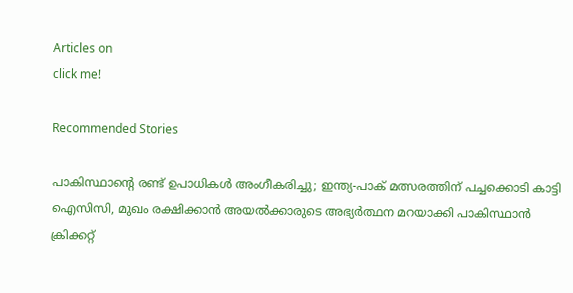Articles on
click me!

Recommended Stories

പാകിസ്ഥാന്‍റെ രണ്ട് ഉപാധികൾ അംഗീകരിച്ചു; ഇന്ത്യ-പാക് മത്സരത്തിന് പച്ചക്കൊടി കാട്ടി ഐസിസി, മുഖം രക്ഷിക്കാൻ അയൽക്കാരുടെ അഭ്യർത്ഥന മറയാക്കി പാകിസ്ഥാന്‍
ക്രിക്കറ്റ്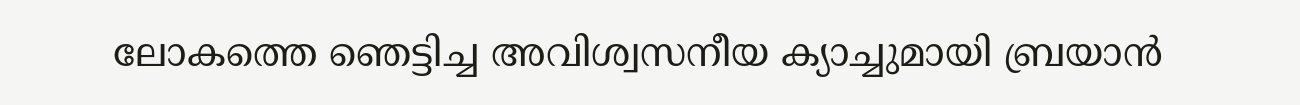ലോകത്തെ ഞെട്ടിച്ച അവിശ്വസനീയ ക്യാച്ചുമായി ബ്രയാന്‍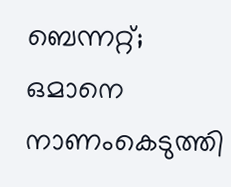ബെന്നറ്റ്; ഒമാനെ നാണംകെടുത്തി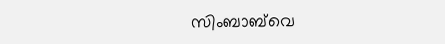സിംബാബ്‌വെ